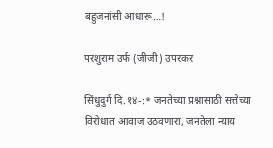बहुजनांसी आधारू…!

परशुराम उर्फ (जीजी) उपरकर

सिंधुदुर्ग दि.१४-:* जनतेच्या प्रश्नासाठी सत्तेच्या विरोधात आवाज उठवणारा, जनतेला न्याय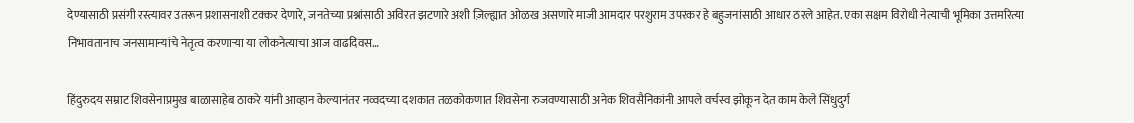देण्यासाठी प्रसंगी रस्त्यावर उतरून प्रशासनाशी टक्कर देणारे, जनतेच्या प्रश्नांसाठी अविरत झटणारे अशी ज़िल्ह्यात ओळख असणारे माजी आमदार परशुराम उपरकर हे बहुजनांसाठी आधार ठरले आहेत. एका सक्षम विरोधी नेत्याची भूमिका उत्तमरित्या निभावतानाच जनसामान्यांचे नेतृत्व करणाऱ्या या लोकनेत्याचा आज वाढदिवस…

हिंदुरुदय सम्राट शिवसेनाप्रमुख बाळासाहेब ठाकरे यांनी आव्हान केल्यानंतर नव्वदच्या दशकात तळकोकणात शिवसेना रुजवण्यासाठी अनेक शिवसैनिकांनी आपले वर्चस्व झोकून देत काम केले सिंधुदुर्ग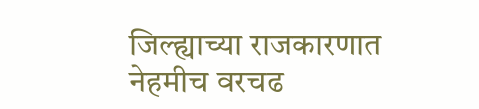जिल्ह्याच्या राजकारणात नेहमीच वरचढ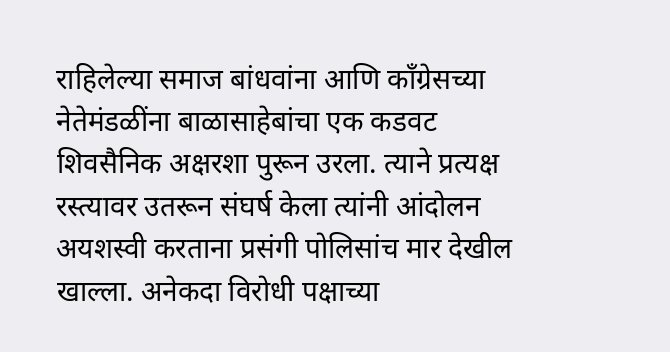राहिलेल्या समाज बांधवांना आणि काँग्रेसच्या नेतेमंडळींना बाळासाहेबांचा एक कडवट शिवसैनिक अक्षरशा पुरून उरला. त्याने प्रत्यक्ष रस्त्यावर उतरून संघर्ष केला त्यांनी आंदोलन अयशस्वी करताना प्रसंगी पोलिसांच मार देखील खाल्ला. अनेकदा विरोधी पक्षाच्या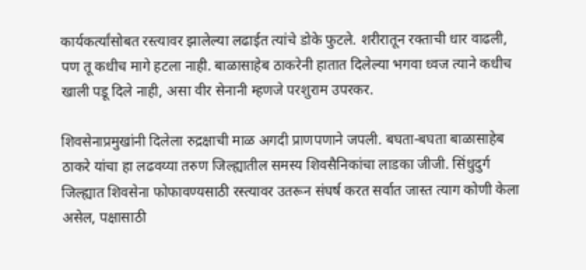कार्यकर्त्यांसोबत रस्त्यावर झालेल्या लढाईत त्यांचे डोके फुटले. शरीरातून रक्ताची धार वाढली, पण तू कधीच मागे हटला नाही. बाळासाहेब ठाकरेनी हातात दिलेल्या भगवा ध्वज त्याने कधीच खाली पडू दिले नाही, असा वीर सेनानी म्हणजे परशुराम उपरकर.

शिवसेनाप्रमुखांनी दिलेला रुद्रक्षाची माळ अगदी प्राणपणाने जपली. बघता-बघता बाळासाहेब ठाकरे यांचा हा लढवय्या तरुण जिल्ह्यातील समस्य शिवसैनिकांचा लाडका जीजी. सिंधुदुर्ग जिल्ह्यात शिवसेना फोफावण्यसाठी रस्त्यावर उतरून संघर्ष करत सर्वात जास्त त्याग कोणी केला असेल, पक्षासाठी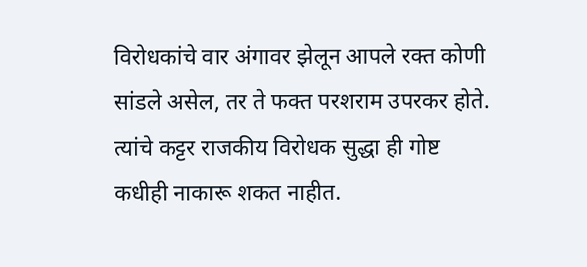विरोधकांचे वार अंगावर झेलून आपले रक्त कोणी सांडले असेल, तर ते फक्त परशराम उपरकर होते. त्यांचे कट्टर राजकीय विरोधक सुद्धा ही गोष्ट कधीही नाकारू शकत नाहीत.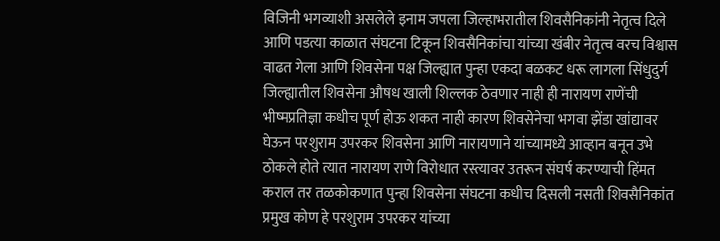विजिनी भगव्याशी असलेले इनाम जपला जिल्हाभरातील शिवसैनिकांनी नेतृत्व दिले आणि पडत्या काळात संघटना टिकून शिवसैनिकांचा यांच्या खंबीर नेतृत्व वरच विश्वास वाढत गेला आणि शिवसेना पक्ष जिल्ह्यात पुन्हा एकदा बळकट धरू लागला सिंधुदुर्ग जिल्ह्यातील शिवसेना औषध खाली शिल्लक ठेवणार नाही ही नारायण राणेंची भीष्मप्रतिज्ञा कधीच पूर्ण होऊ शकत नाही कारण शिवसेनेचा भगवा झेंडा खांद्यावर घेऊन परशुराम उपरकर शिवसेना आणि नारायणाने यांच्यामध्ये आव्हान बनून उभे ठोकले होते त्यात नारायण राणे विरोधात रस्त्यावर उतरून संघर्ष करण्याची हिंमत कराल तर तळकोकणात पुन्हा शिवसेना संघटना कधीच दिसली नसती शिवसैनिकांत प्रमुख कोण हे परशुराम उपरकर यांच्या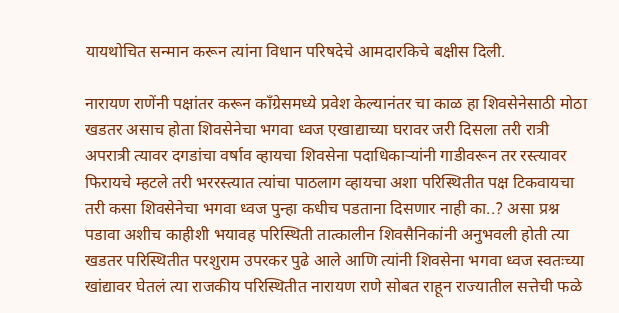यायथोचित सन्मान करून त्यांना विधान परिषदेचे आमदारकिचे बक्षीस दिली.

नारायण राणेंनी पक्षांतर करून काँग्रेसमध्ये प्रवेश केल्यानंतर चा काळ हा शिवसेनेसाठी मोठा खडतर असाच होता शिवसेनेचा भगवा ध्वज एखाद्याच्या घरावर जरी दिसला तरी रात्री अपरात्री त्यावर दगडांचा वर्षाव व्हायचा शिवसेना पदाधिकाऱ्यांनी गाडीवरून तर रस्त्यावर फिरायचे म्हटले तरी भररस्त्यात त्यांचा पाठलाग व्हायचा अशा परिस्थितीत पक्ष टिकवायचा तरी कसा शिवसेनेचा भगवा ध्वज पुन्हा कधीच पडताना दिसणार नाही का..? असा प्रश्न पडावा अशीच काहीशी भयावह परिस्थिती तात्कालीन शिवसैनिकांनी अनुभवली होती त्या खडतर परिस्थितीत परशुराम उपरकर पुढे आले आणि त्यांनी शिवसेना भगवा ध्वज स्वतःच्या खांद्यावर घेतलं त्या राजकीय परिस्थितीत नारायण राणे सोबत राहून राज्यातील सत्तेची फळे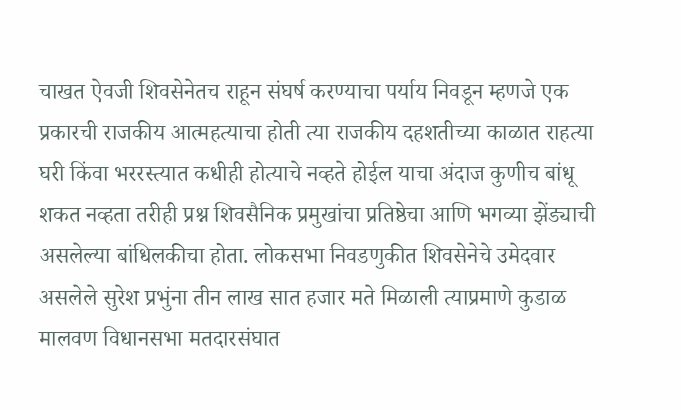चाखत ऐवजी शिवसेनेतच राहून संघर्ष करण्याचा पर्याय निवडून म्हणजे एक प्रकारची राजकीय आत्महत्याचा होती त्या राजकीय दहशतीच्या काळात राहत्या घरी किंवा भररस्त्यात कधीही होत्याचे नव्हते होईल याचा अंदाज कुणीच बांधू शकत नव्हता तरीही प्रश्न शिवसैनिक प्रमुखांचा प्रतिष्ठेचा आणि भगव्या झेंड्याची असलेल्या बांधिलकीचा होता. लोकसभा निवडणुकीत शिवसेनेचे उमेदवार असलेले सुरेश प्रभुंना तीन लाख सात हजार मते मिळाली त्याप्रमाणे कुडाळ मालवण विधानसभा मतदारसंघात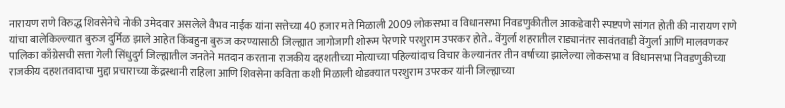नारायण राणे विरुद्ध शिवसेनेचे नोकी उमेदवार असलेले वैभव नाईक यांना सत्तेच्या 40 हजार मते मिळाली 2009 लोकसभा व विधानसभा निवडणुकीतील आकडेवारी स्पष्टपणे सांगत होती की नारायण राणे यांचा बालेकिल्ल्यात बुरुज दुर्मिळ झाले आहेत किंबहुना बुरुज करण्यासाठी जिल्ह्यात जागोजागी शोरूम पेरणारे परशुराम उपरकर होते.. वेंगुर्ला शहरातील राड्यानंतर सावंतवाडी वेंगुर्ला आणि मालवणकर पालिका काँग्रेसची सत्ता गेली सिंधुदुर्ग जिल्ह्यातील जनतेने मतदान करताना राजकीय दहशतीच्या मोत्याच्या पहिल्यांदाच विचार केल्यानंतर तीन वर्षाच्या झालेल्या लोकसभा व विधानसभा निवडणुकीच्या राजकीय दहशतवादाचा मुद्दा प्रचाराच्या केंद्रस्थानी राहिला आणि शिवसेना कविता कशी मिळाली थोडक्यात परशुराम उपरकर यांनी जिल्ह्याच्या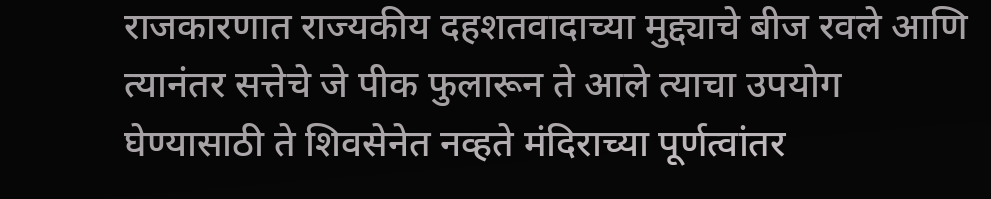राजकारणात राज्यकीय दहशतवादाच्या मुद्द्याचे बीज रवले आणि त्यानंतर सत्तेचे जे पीक फुलारून ते आले त्याचा उपयोग घेण्यासाठी ते शिवसेनेत नव्हते मंदिराच्या पूर्णत्वांतर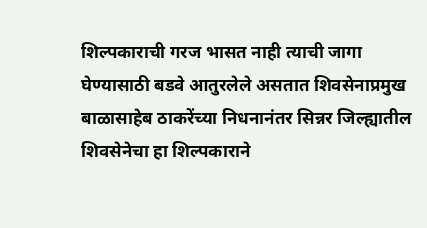शिल्पकाराची गरज भासत नाही त्याची जागा घेण्यासाठी बडवे आतुरलेले असतात शिवसेनाप्रमुख बाळासाहेब ठाकरेंच्या निधनानंतर सिन्नर जिल्ह्यातील शिवसेनेचा हा शिल्पकाराने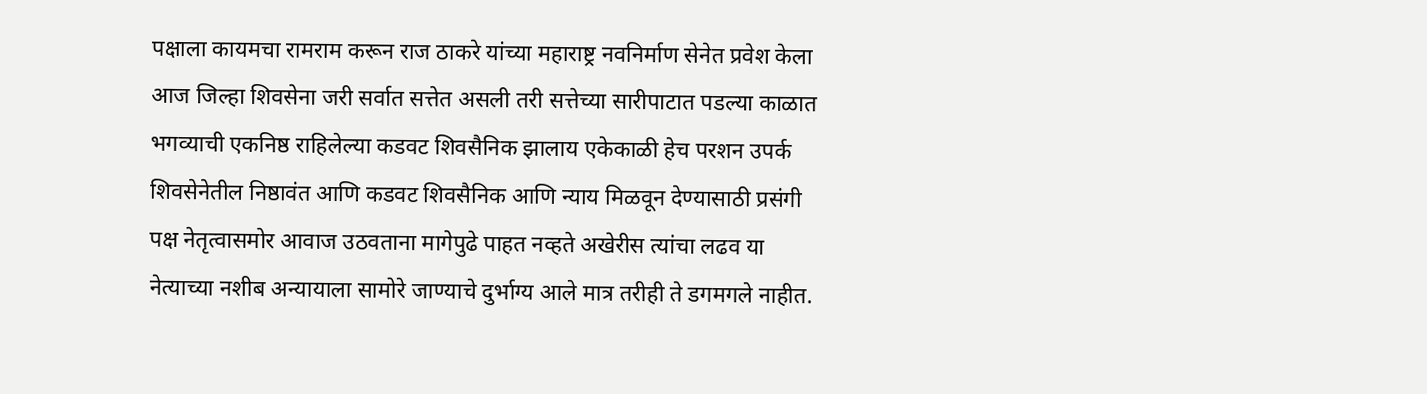पक्षाला कायमचा रामराम करून राज ठाकरे यांच्या महाराष्ट्र नवनिर्माण सेनेत प्रवेश केला आज जिल्हा शिवसेना जरी सर्वात सत्तेत असली तरी सत्तेच्या सारीपाटात पडल्या काळात भगव्याची एकनिष्ठ राहिलेल्या कडवट शिवसैनिक झालाय एकेकाळी हेच परशन उपर्क शिवसेनेतील निष्ठावंत आणि कडवट शिवसैनिक आणि न्याय मिळवून देण्यासाठी प्रसंगी पक्ष नेतृत्वासमोर आवाज उठवताना मागेपुढे पाहत नव्हते अखेरीस त्यांचा लढव या नेत्याच्या नशीब अन्यायाला सामोरे जाण्याचे दुर्भाग्य आले मात्र तरीही ते डगमगले नाहीत.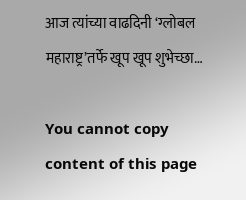आज त्यांच्या वाढदिनी ‘ग्लोबल महाराष्ट्र’तर्फे खूप खूप शुभेच्छा…

You cannot copy content of this page